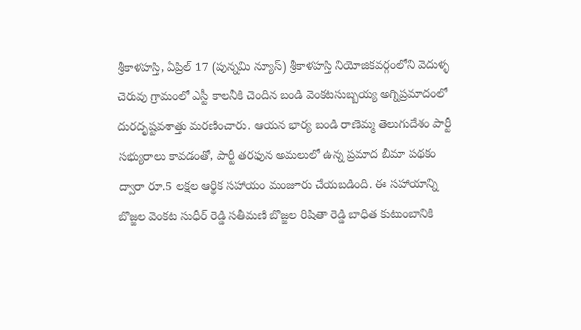శ్రీకాళహస్తి, ఏప్రిల్ 17 (పున్నమి న్యూస్) శ్రీకాళహస్తి నియోజికవర్గంలోని వెదుళ్ళ చెరువు గ్రామంలో ఎస్టీ కాలనీకి చెందిన బండి వెంకటసుబ్బయ్య అగ్నిప్రమాదంలో దురదృష్టవశాత్తు మరణించారు. ఆయన భార్య బండి రాణెమ్మ తెలుగుదేశం పార్టీ సభ్యురాలు కావడంతో, పార్టీ తరఫున అమలులో ఉన్న ప్రమాద బీమా పథకం ద్వారా రూ.5 లక్షల ఆర్థిక సహాయం మంజూరు చేయబడింది. ఈ సహాయాన్ని బొజ్జల వెంకట సుధీర్ రెడ్డి సతీమణి బొజ్జల రిషితా రెడ్డి బాధిత కుటుంబానికి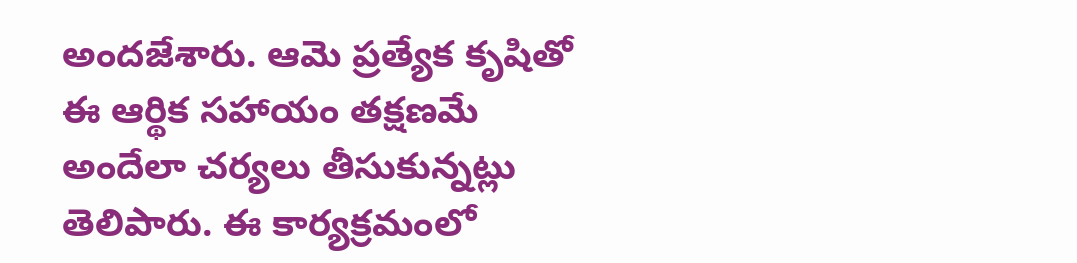అందజేశారు. ఆమె ప్రత్యేక కృషితో ఈ ఆర్థిక సహాయం తక్షణమే అందేలా చర్యలు తీసుకున్నట్లు తెలిపారు. ఈ కార్యక్రమంలో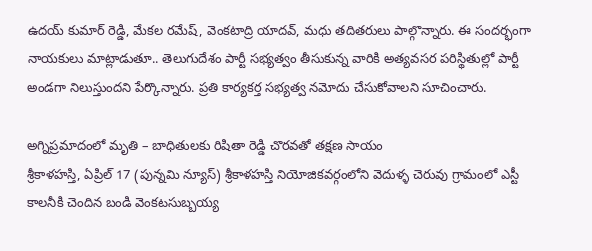ఉదయ్ కుమార్ రెడ్డి, మేకల రమేష్, వెంకటాద్రి యాదవ్, మధు తదితరులు పాల్గొన్నారు. ఈ సందర్భంగా నాయకులు మాట్లాడుతూ.. తెలుగుదేశం పార్టీ సభ్యత్వం తీసుకున్న వారికి అత్యవసర పరిస్థితుల్లో పార్టీ అండగా నిలుస్తుందని పేర్కొన్నారు. ప్రతి కార్యకర్త సభ్యత్వ నమోదు చేసుకోవాలని సూచించారు.

అగ్నిప్రమాదంలో మృతి – బాధితులకు రిషితా రెడ్డి చొరవతో తక్షణ సాయం
శ్రీకాళహస్తి, ఏప్రిల్ 17 (పున్నమి న్యూస్) శ్రీకాళహస్తి నియోజికవర్గంలోని వెదుళ్ళ చెరువు గ్రామంలో ఎస్టీ కాలనీకి చెందిన బండి వెంకటసుబ్బయ్య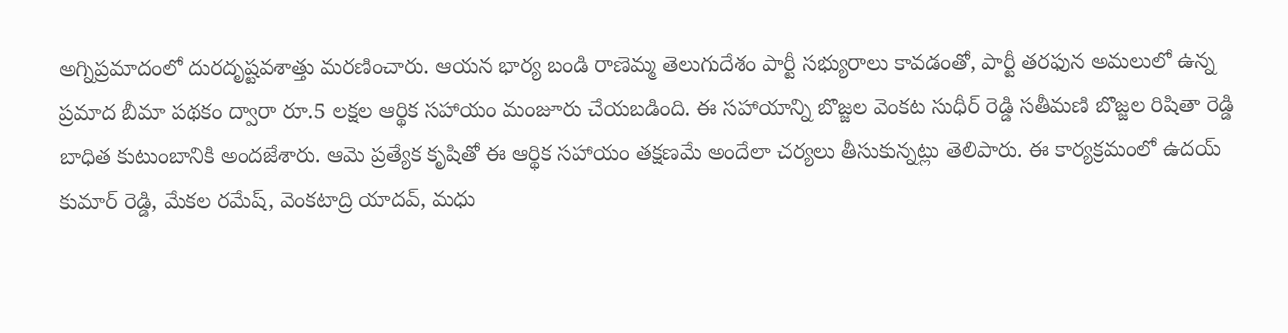అగ్నిప్రమాదంలో దురదృష్టవశాత్తు మరణించారు. ఆయన భార్య బండి రాణెమ్మ తెలుగుదేశం పార్టీ సభ్యురాలు కావడంతో, పార్టీ తరఫున అమలులో ఉన్న ప్రమాద బీమా పథకం ద్వారా రూ.5 లక్షల ఆర్థిక సహాయం మంజూరు చేయబడింది. ఈ సహాయాన్ని బొజ్జల వెంకట సుధీర్ రెడ్డి సతీమణి బొజ్జల రిషితా రెడ్డి బాధిత కుటుంబానికి అందజేశారు. ఆమె ప్రత్యేక కృషితో ఈ ఆర్థిక సహాయం తక్షణమే అందేలా చర్యలు తీసుకున్నట్లు తెలిపారు. ఈ కార్యక్రమంలో ఉదయ్ కుమార్ రెడ్డి, మేకల రమేష్, వెంకటాద్రి యాదవ్, మధు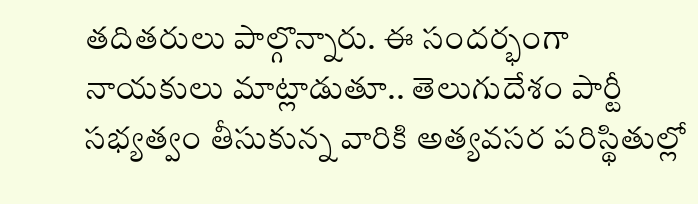తదితరులు పాల్గొన్నారు. ఈ సందర్భంగా నాయకులు మాట్లాడుతూ.. తెలుగుదేశం పార్టీ సభ్యత్వం తీసుకున్న వారికి అత్యవసర పరిస్థితుల్లో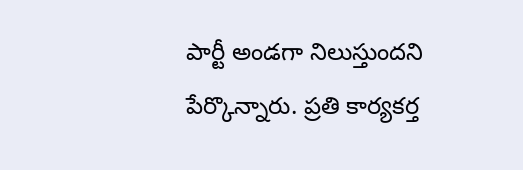పార్టీ అండగా నిలుస్తుందని పేర్కొన్నారు. ప్రతి కార్యకర్త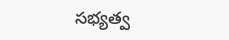సభ్యత్వ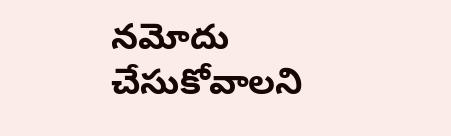నమోదు చేసుకోవాలని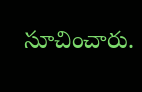సూచించారు.